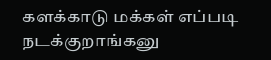களக்காடு மக்கள் எப்படி நடக்குறாங்கனு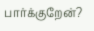பார்க்குறேன்?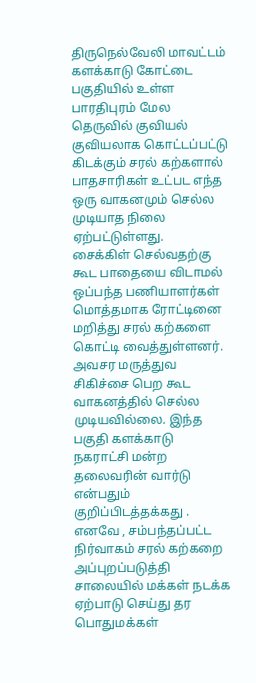திருநெல்வேலி மாவட்டம் களக்காடு கோட்டை பகுதியில் உள்ள பாரதிபுரம் மேல தெருவில் குவியல் குவியலாக கொட்டப்பட்டு கிடக்கும் சரல் கற்களால் பாதசாரிகள் உட்பட எந்த ஒரு வாகனமும் செல்ல முடியாத நிலை ஏற்பட்டுள்ளது.
சைக்கிள் செல்வதற்கு கூட பாதையை விடாமல் ஒப்பந்த பணியாளர்கள் மொத்தமாக ரோட்டினை மறித்து சரல் கற்களை கொட்டி வைத்துள்ளனர். அவசர மருத்துவ சிகிச்சை பெற கூட வாகனத்தில் செல்ல முடியவில்லை. இந்த பகுதி களக்காடு நகராட்சி மன்ற தலைவரின் வார்டு என்பதும் குறிப்பிடத்தக்கது . எனவே , சம்பந்தப்பட்ட நிர்வாகம் சரல் கற்கறை அப்புறப்படுத்தி சாலையில் மக்கள் நடக்க ஏற்பாடு செய்து தர பொதுமக்கள்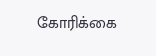கோரிக்கை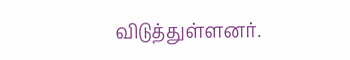விடுத்துள்ளனர்.